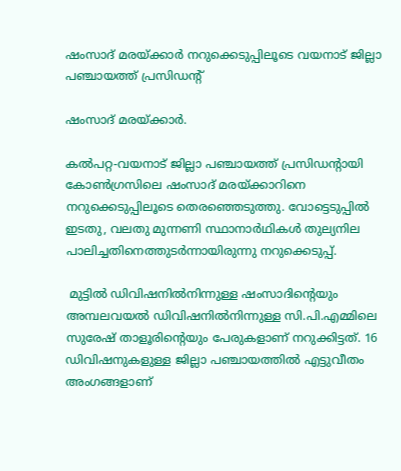ഷംസാദ് മരയ്ക്കാര്‍ നറുക്കെടുപ്പിലൂടെ വയനാട് ജില്ലാ പഞ്ചായത്ത് പ്രസിഡന്‍റ്

ഷംസാദ് മരയ്ക്കാര്‍.

കല്‍പറ്റ-വയനാട് ജില്ലാ പഞ്ചായത്ത് പ്രസിഡന്റായി കോണ്‍ഗ്രസിലെ ഷംസാദ് മരയ്ക്കാറിനെ നറുക്കെടുപ്പിലൂടെ തെരഞ്ഞെടുത്തു. വോട്ടെടുപ്പില്‍ ഇടതു, വലതു മുന്നണി സ്ഥാനാര്‍ഥികള്‍ തുല്യനില  പാലിച്ചതിനെത്തുടര്‍ന്നായിരുന്നു നറുക്കെടുപ്പ്.

 മുട്ടില്‍ ഡിവിഷനില്‍നിന്നുള്ള ഷംസാദിന്റെയും  അമ്പലവയല്‍ ഡിവിഷനില്‍നിന്നുള്ള സി.പി.എമ്മിലെ സുരേഷ് താളൂരിന്റെയും പേരുകളാണ് നറുക്കിട്ടത്. 16 ഡിവിഷനുകളുള്ള ജില്ലാ പഞ്ചായത്തില്‍ എട്ടുവീതം അംഗങ്ങളാണ്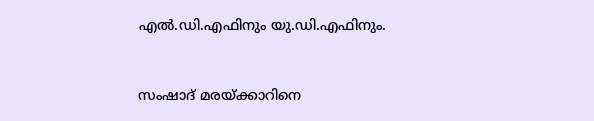എല്‍.ഡി.എഫിനും യു.ഡി.എഫിനും.


സംഷാദ് മരയ്ക്കാറിനെ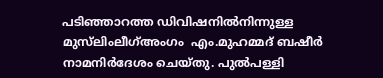പടിഞ്ഞാറത്ത ഡിവിഷനില്‍നിന്നുള്ള  മുസ്‌ലിംലീഗ്അംഗം  എം.മുഹമ്മദ് ബഷീര്‍ നാമനിര്‍ദേശം ചെയ്തു. പുല്‍പള്ളി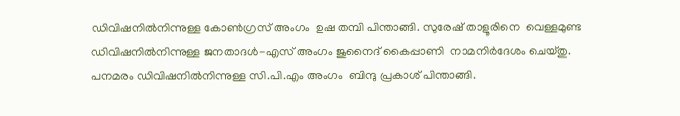ഡിവിഷനില്‍നിന്നുള്ള കോണ്‍ഗ്രസ് അംഗം  ഉഷ തമ്പി പിന്താങ്ങി. സുരേഷ് താളൂരിനെ  വെള്ളമുണ്ട ഡിവിഷനില്‍നിന്നുള്ള ജനതാദള്‍-എസ് അംഗം ജുനൈദ് കൈപ്പാണി  നാമനിര്‍ദേശം ചെയ്തു. പനമരം ഡിവിഷനില്‍നിന്നുള്ള സി.പി.എം അംഗം  ബിന്ദു പ്രകാശ് പിന്താങ്ങി.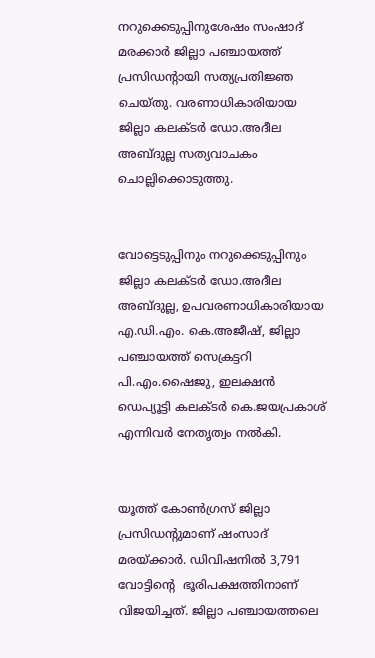നറുക്കെടുപ്പിനുശേഷം സംഷാദ് മരക്കാര്‍ ജില്ലാ പഞ്ചായത്ത് പ്രസിഡന്റായി സത്യപ്രതിജ്ഞ ചെയ്തു. വരണാധികാരിയായ ജില്ലാ കലക്ടര്‍ ഡോ.അദീല അബ്ദുല്ല സത്യവാചകം ചൊല്ലിക്കൊടുത്തു.


വോട്ടെടുപ്പിനും നറുക്കെടുപ്പിനും ജില്ലാ കലക്ടര്‍ ഡോ.അദീല അബ്ദുല്ല, ഉപവരണാധികാരിയായ എ.ഡി.എം. കെ.അജീഷ്, ജില്ലാ പഞ്ചായത്ത് സെക്രട്ടറി പി.എം.ഷൈജു, ഇലക്ഷന്‍ ഡെപ്യൂട്ടി കലക്ടര്‍ കെ.ജയപ്രകാശ് എന്നിവര്‍ നേതൃത്വം നല്‍കി.


യൂത്ത് കോണ്‍ഗ്രസ് ജില്ലാ പ്രസിഡന്റുമാണ് ഷംസാദ് മരയ്ക്കാര്‍. ഡിവിഷനില്‍ 3,791 വോട്ടിന്റെ  ഭൂരിപക്ഷത്തിനാണ് വിജയിച്ചത്. ജില്ലാ പഞ്ചായത്തലെ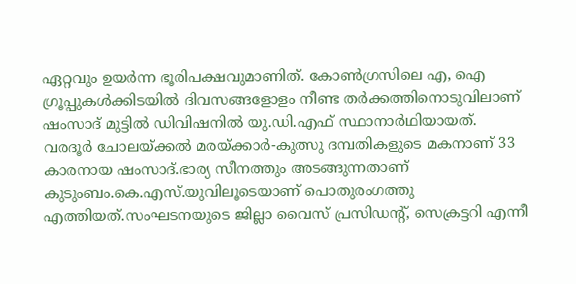ഏറ്റവും ഉയര്‍ന്ന ഭൂരിപക്ഷവുമാണിത്. കോണ്‍ഗ്രസിലെ എ, ഐ ഗ്രൂപ്പുകള്‍ക്കിടയില്‍ ദിവസങ്ങളോളം നീണ്ട തര്‍ക്കത്തിനൊടുവിലാണ് ഷംസാദ് മുട്ടില്‍ ഡിവിഷനില്‍ യു.ഡി.എഫ് സ്ഥാനാര്‍ഥിയായത്.
വരദൂര്‍ ചോലയ്ക്കല്‍ മരയ്ക്കാര്‍-കുത്സു ദമ്പതികളുടെ മകനാണ് 33 കാരനായ ഷംസാദ്.ഭാര്യ സീനത്തും അടങ്ങുന്നതാണ് കുടുംബം.കെ.എസ്.യുവിലൂടെയാണ് പൊതുരംഗത്തു എത്തിയത്.സംഘടനയുടെ ജില്ലാ വൈസ് പ്രസിഡന്റ്, സെക്രട്ടറി എന്നീ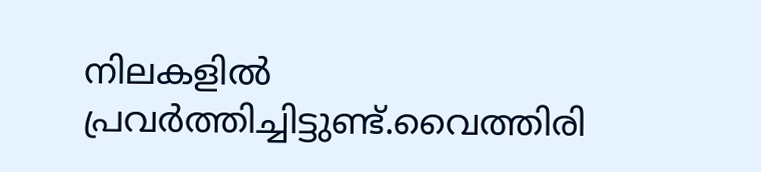നിലകളില്‍ പ്രവര്‍ത്തിച്ചിട്ടുണ്ട്.വൈത്തിരി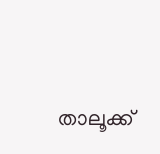താലൂക്ക്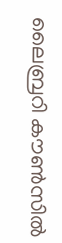ലൈബ്രറി കൗണ്‍സില്‍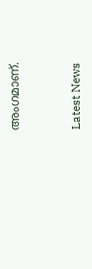അംഗമാണ്.


Latest News